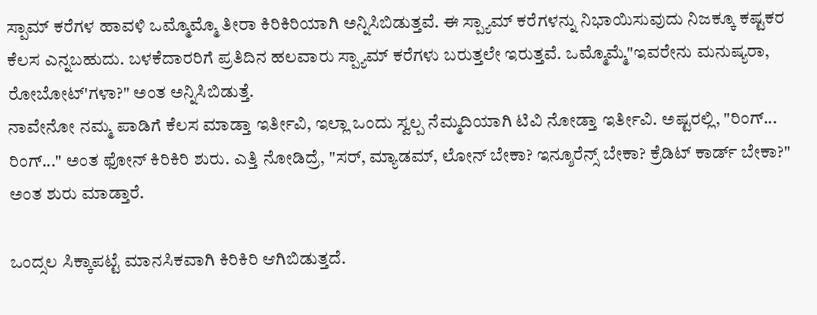ಸ್ಪಾಮ್ ಕರೆಗಳ ಹಾವಳಿ ಒಮ್ಮೊಮ್ಮೊ ತೀರಾ ಕಿರಿಕಿರಿಯಾಗಿ ಅನ್ನಿಸಿಬಿಡುತ್ತವೆ. ಈ ಸ್ಪ್ಯಾಮ್ ಕರೆಗಳನ್ನು ನಿಭಾಯಿಸುವುದು ನಿಜಕ್ಕೂ ಕಷ್ಟಕರ ಕೆಲಸ ಎನ್ನಬಹುದು. ಬಳಕೆದಾರರಿಗೆ ಪ್ರತಿದಿನ ಹಲವಾರು ಸ್ಪ್ಯಾಮ್ ಕರೆಗಳು ಬರುತ್ತಲೇ ಇರುತ್ತವೆ. ಒಮ್ಮೊಮ್ಮೆ"ಇವರೇನು ಮನುಷ್ಯರಾ, ರೋಬೋಟ್'ಗಳಾ?" ಅಂತ ಅನ್ನಿಸಿಬಿಡುತ್ತೆ.
ನಾವೇನೋ ನಮ್ಮ ಪಾಡಿಗೆ ಕೆಲಸ ಮಾಡ್ತಾ ಇರ್ತೀವಿ, ಇಲ್ಲಾ ಒಂದು ಸ್ವಲ್ಪ ನೆಮ್ಮದಿಯಾಗಿ ಟಿವಿ ನೋಡ್ತಾ ಇರ್ತೀವಿ. ಅಷ್ಟರಲ್ಲಿ, "ರಿಂಗ್... ರಿಂಗ್..." ಅಂತ ಫೋನ್ ಕಿರಿಕಿರಿ ಶುರು. ಎತ್ತಿ ನೋಡಿದ್ರೆ, "ಸರ್, ಮ್ಯಾಡಮ್, ಲೋನ್ ಬೇಕಾ? ಇನ್ಶೂರೆನ್ಸ್ ಬೇಕಾ? ಕ್ರೆಡಿಟ್ ಕಾರ್ಡ್ ಬೇಕಾ?" ಅಂತ ಶುರು ಮಾಡ್ತಾರೆ.

ಒಂದ್ಸಲ ಸಿಕ್ಕಾಪಟ್ಟೆ ಮಾನಸಿಕವಾಗಿ ಕಿರಿಕಿರಿ ಆಗಿಬಿಡುತ್ತದೆ.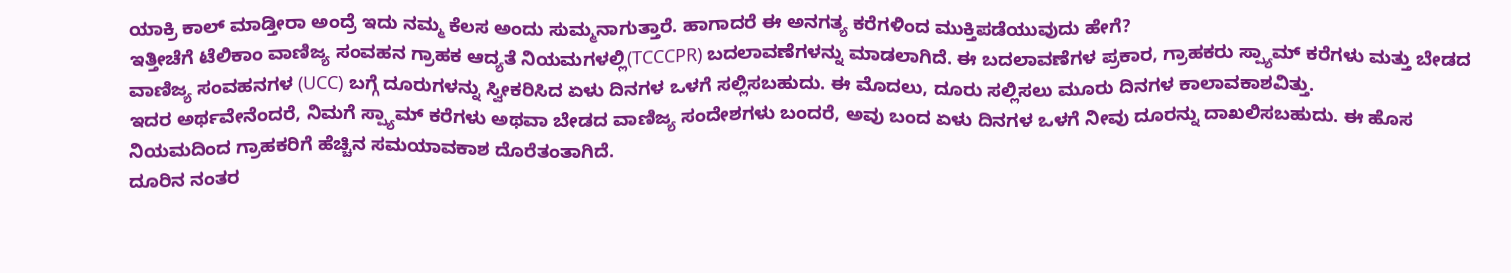ಯಾಕ್ರಿ ಕಾಲ್ ಮಾಡ್ತೀರಾ ಅಂದ್ರೆ ಇದು ನಮ್ಮ ಕೆಲಸ ಅಂದು ಸುಮ್ಮನಾಗುತ್ತಾರೆ. ಹಾಗಾದರೆ ಈ ಅನಗತ್ಯ ಕರೆಗಳಿಂದ ಮುಕ್ತಿಪಡೆಯುವುದು ಹೇಗೆ?
ಇತ್ತೀಚೆಗೆ ಟೆಲಿಕಾಂ ವಾಣಿಜ್ಯ ಸಂವಹನ ಗ್ರಾಹಕ ಆದ್ಯತೆ ನಿಯಮಗಳಲ್ಲಿ(TCCCPR) ಬದಲಾವಣೆಗಳನ್ನು ಮಾಡಲಾಗಿದೆ. ಈ ಬದಲಾವಣೆಗಳ ಪ್ರಕಾರ, ಗ್ರಾಹಕರು ಸ್ಪ್ಯಾಮ್ ಕರೆಗಳು ಮತ್ತು ಬೇಡದ ವಾಣಿಜ್ಯ ಸಂವಹನಗಳ (UCC) ಬಗ್ಗೆ ದೂರುಗಳನ್ನು ಸ್ವೀಕರಿಸಿದ ಏಳು ದಿನಗಳ ಒಳಗೆ ಸಲ್ಲಿಸಬಹುದು. ಈ ಮೊದಲು, ದೂರು ಸಲ್ಲಿಸಲು ಮೂರು ದಿನಗಳ ಕಾಲಾವಕಾಶವಿತ್ತು.
ಇದರ ಅರ್ಥವೇನೆಂದರೆ, ನಿಮಗೆ ಸ್ಪ್ಯಾಮ್ ಕರೆಗಳು ಅಥವಾ ಬೇಡದ ವಾಣಿಜ್ಯ ಸಂದೇಶಗಳು ಬಂದರೆ, ಅವು ಬಂದ ಏಳು ದಿನಗಳ ಒಳಗೆ ನೀವು ದೂರನ್ನು ದಾಖಲಿಸಬಹುದು. ಈ ಹೊಸ ನಿಯಮದಿಂದ ಗ್ರಾಹಕರಿಗೆ ಹೆಚ್ಚಿನ ಸಮಯಾವಕಾಶ ದೊರೆತಂತಾಗಿದೆ.
ದೂರಿನ ನಂತರ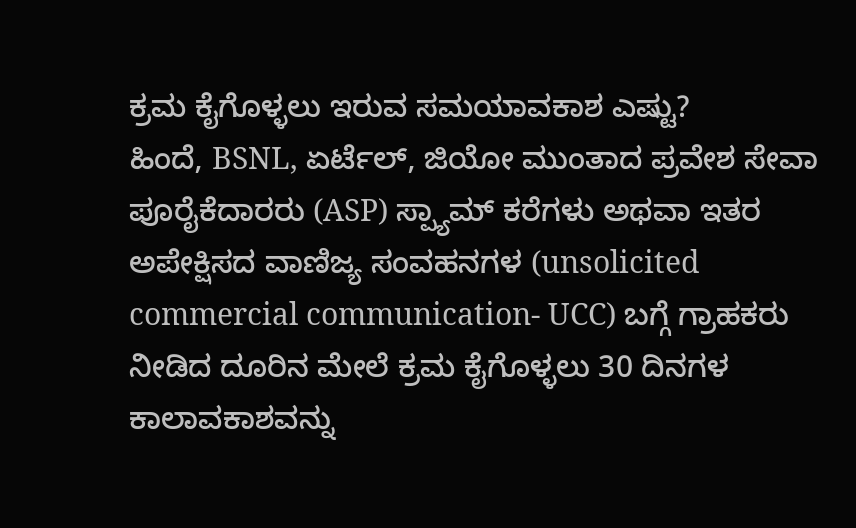ಕ್ರಮ ಕೈಗೊಳ್ಳಲು ಇರುವ ಸಮಯಾವಕಾಶ ಎಷ್ಟು?
ಹಿಂದೆ, BSNL, ಏರ್ಟೆಲ್, ಜಿಯೋ ಮುಂತಾದ ಪ್ರವೇಶ ಸೇವಾ ಪೂರೈಕೆದಾರರು (ASP) ಸ್ಪ್ಯಾಮ್ ಕರೆಗಳು ಅಥವಾ ಇತರ ಅಪೇಕ್ಷಿಸದ ವಾಣಿಜ್ಯ ಸಂವಹನಗಳ (unsolicited commercial communication- UCC) ಬಗ್ಗೆ ಗ್ರಾಹಕರು ನೀಡಿದ ದೂರಿನ ಮೇಲೆ ಕ್ರಮ ಕೈಗೊಳ್ಳಲು 30 ದಿನಗಳ ಕಾಲಾವಕಾಶವನ್ನು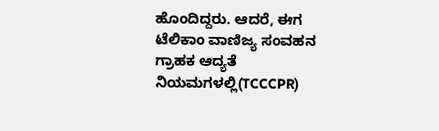ಹೊಂದಿದ್ದರು. ಆದರೆ, ಈಗ ಟೆಲಿಕಾಂ ವಾಣಿಜ್ಯ ಸಂವಹನ ಗ್ರಾಹಕ ಆದ್ಯತೆ ನಿಯಮಗಳಲ್ಲಿ(TCCCPR)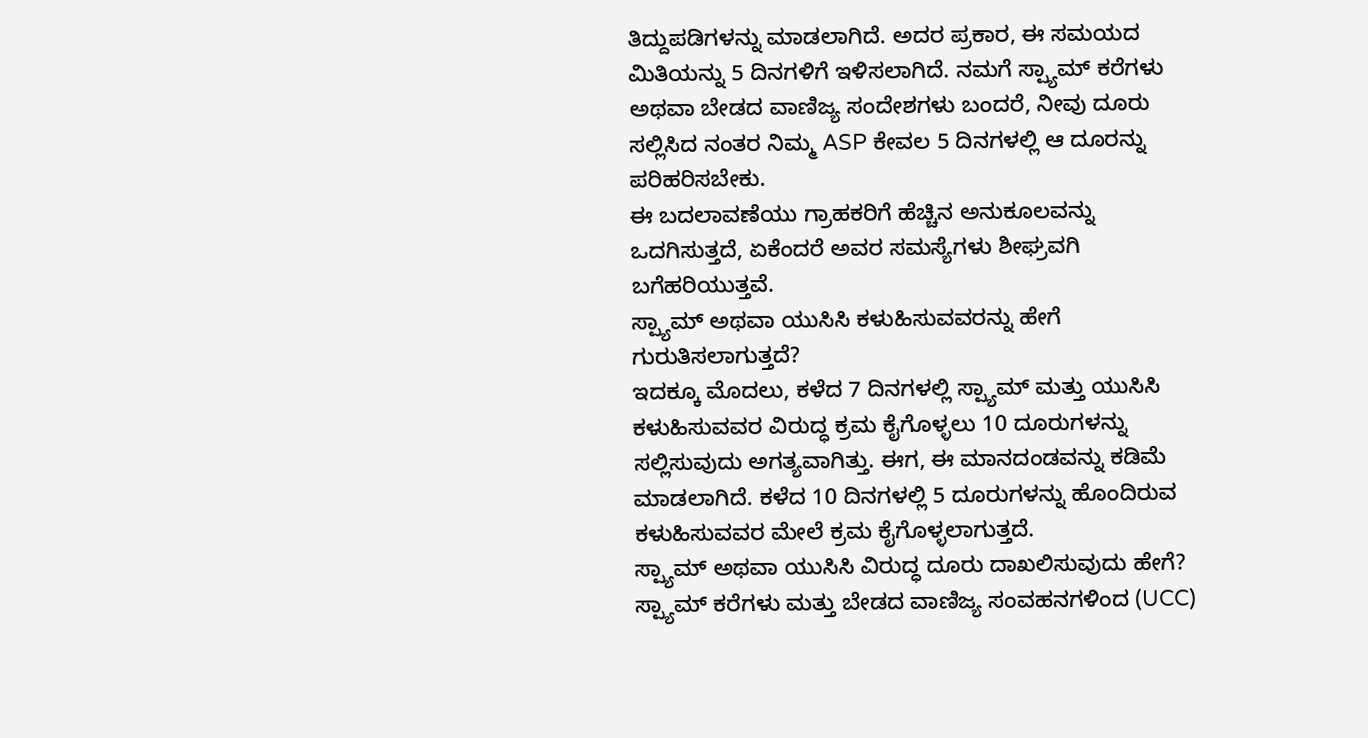ತಿದ್ದುಪಡಿಗಳನ್ನು ಮಾಡಲಾಗಿದೆ. ಅದರ ಪ್ರಕಾರ, ಈ ಸಮಯದ ಮಿತಿಯನ್ನು 5 ದಿನಗಳಿಗೆ ಇಳಿಸಲಾಗಿದೆ. ನಮಗೆ ಸ್ಪ್ಯಾಮ್ ಕರೆಗಳು ಅಥವಾ ಬೇಡದ ವಾಣಿಜ್ಯ ಸಂದೇಶಗಳು ಬಂದರೆ, ನೀವು ದೂರು ಸಲ್ಲಿಸಿದ ನಂತರ ನಿಮ್ಮ ASP ಕೇವಲ 5 ದಿನಗಳಲ್ಲಿ ಆ ದೂರನ್ನು ಪರಿಹರಿಸಬೇಕು.
ಈ ಬದಲಾವಣೆಯು ಗ್ರಾಹಕರಿಗೆ ಹೆಚ್ಚಿನ ಅನುಕೂಲವನ್ನು ಒದಗಿಸುತ್ತದೆ, ಏಕೆಂದರೆ ಅವರ ಸಮಸ್ಯೆಗಳು ಶೀಘ್ರವಗಿ ಬಗೆಹರಿಯುತ್ತವೆ.
ಸ್ಪ್ಯಾಮ್ ಅಥವಾ ಯುಸಿಸಿ ಕಳುಹಿಸುವವರನ್ನು ಹೇಗೆ ಗುರುತಿಸಲಾಗುತ್ತದೆ?
ಇದಕ್ಕೂ ಮೊದಲು, ಕಳೆದ 7 ದಿನಗಳಲ್ಲಿ ಸ್ಪ್ಯಾಮ್ ಮತ್ತು ಯುಸಿಸಿ ಕಳುಹಿಸುವವರ ವಿರುದ್ಧ ಕ್ರಮ ಕೈಗೊಳ್ಳಲು 10 ದೂರುಗಳನ್ನು ಸಲ್ಲಿಸುವುದು ಅಗತ್ಯವಾಗಿತ್ತು. ಈಗ, ಈ ಮಾನದಂಡವನ್ನು ಕಡಿಮೆ ಮಾಡಲಾಗಿದೆ. ಕಳೆದ 10 ದಿನಗಳಲ್ಲಿ 5 ದೂರುಗಳನ್ನು ಹೊಂದಿರುವ ಕಳುಹಿಸುವವರ ಮೇಲೆ ಕ್ರಮ ಕೈಗೊಳ್ಳಲಾಗುತ್ತದೆ.
ಸ್ಪ್ಯಾಮ್ ಅಥವಾ ಯುಸಿಸಿ ವಿರುದ್ಧ ದೂರು ದಾಖಲಿಸುವುದು ಹೇಗೆ?
ಸ್ಪ್ಯಾಮ್ ಕರೆಗಳು ಮತ್ತು ಬೇಡದ ವಾಣಿಜ್ಯ ಸಂವಹನಗಳಿಂದ (UCC)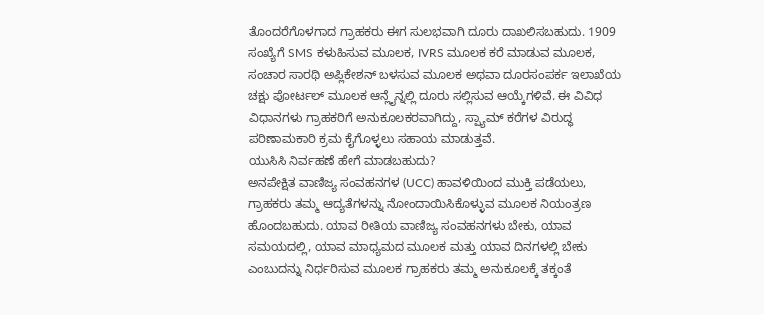ತೊಂದರೆಗೊಳಗಾದ ಗ್ರಾಹಕರು ಈಗ ಸುಲಭವಾಗಿ ದೂರು ದಾಖಲಿಸಬಹುದು. 1909 ಸಂಖ್ಯೆಗೆ SMS ಕಳುಹಿಸುವ ಮೂಲಕ, IVRS ಮೂಲಕ ಕರೆ ಮಾಡುವ ಮೂಲಕ, ಸಂಚಾರ ಸಾರಥಿ ಅಪ್ಲಿಕೇಶನ್ ಬಳಸುವ ಮೂಲಕ ಅಥವಾ ದೂರಸಂಪರ್ಕ ಇಲಾಖೆಯ ಚಕ್ಷು ಪೋರ್ಟಲ್ ಮೂಲಕ ಆನ್ಲೈನ್ನಲ್ಲಿ ದೂರು ಸಲ್ಲಿಸುವ ಆಯ್ಕೆಗಳಿವೆ. ಈ ವಿವಿಧ ವಿಧಾನಗಳು ಗ್ರಾಹಕರಿಗೆ ಅನುಕೂಲಕರವಾಗಿದ್ದು, ಸ್ಪ್ಯಾಮ್ ಕರೆಗಳ ವಿರುದ್ಧ ಪರಿಣಾಮಕಾರಿ ಕ್ರಮ ಕೈಗೊಳ್ಳಲು ಸಹಾಯ ಮಾಡುತ್ತವೆ.
ಯುಸಿಸಿ ನಿರ್ವಹಣೆ ಹೇಗೆ ಮಾಡಬಹುದು?
ಅನಪೇಕ್ಷಿತ ವಾಣಿಜ್ಯ ಸಂವಹನಗಳ (UCC) ಹಾವಳಿಯಿಂದ ಮುಕ್ತಿ ಪಡೆಯಲು, ಗ್ರಾಹಕರು ತಮ್ಮ ಆದ್ಯತೆಗಳನ್ನು ನೋಂದಾಯಿಸಿಕೊಳ್ಳುವ ಮೂಲಕ ನಿಯಂತ್ರಣ ಹೊಂದಬಹುದು. ಯಾವ ರೀತಿಯ ವಾಣಿಜ್ಯ ಸಂವಹನಗಳು ಬೇಕು, ಯಾವ ಸಮಯದಲ್ಲಿ, ಯಾವ ಮಾಧ್ಯಮದ ಮೂಲಕ ಮತ್ತು ಯಾವ ದಿನಗಳಲ್ಲಿ ಬೇಕು ಎಂಬುದನ್ನು ನಿರ್ಧರಿಸುವ ಮೂಲಕ ಗ್ರಾಹಕರು ತಮ್ಮ ಅನುಕೂಲಕ್ಕೆ ತಕ್ಕಂತೆ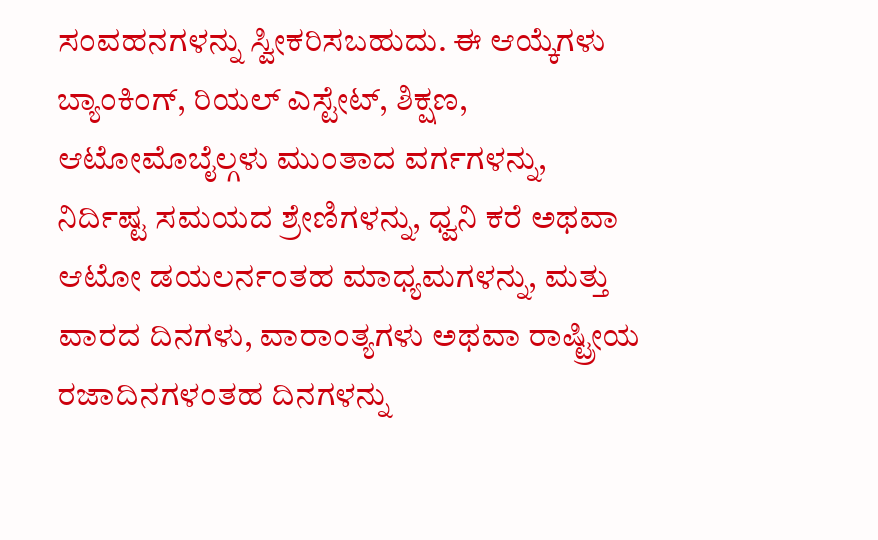ಸಂವಹನಗಳನ್ನು ಸ್ವೀಕರಿಸಬಹುದು. ಈ ಆಯ್ಕೆಗಳು ಬ್ಯಾಂಕಿಂಗ್, ರಿಯಲ್ ಎಸ್ಟೇಟ್, ಶಿಕ್ಷಣ, ಆಟೋಮೊಬೈಲ್ಗಳು ಮುಂತಾದ ವರ್ಗಗಳನ್ನು, ನಿರ್ದಿಷ್ಟ ಸಮಯದ ಶ್ರೇಣಿಗಳನ್ನು, ಧ್ವನಿ ಕರೆ ಅಥವಾ ಆಟೋ ಡಯಲರ್ನಂತಹ ಮಾಧ್ಯಮಗಳನ್ನು, ಮತ್ತು ವಾರದ ದಿನಗಳು, ವಾರಾಂತ್ಯಗಳು ಅಥವಾ ರಾಷ್ಟ್ರೀಯ ರಜಾದಿನಗಳಂತಹ ದಿನಗಳನ್ನು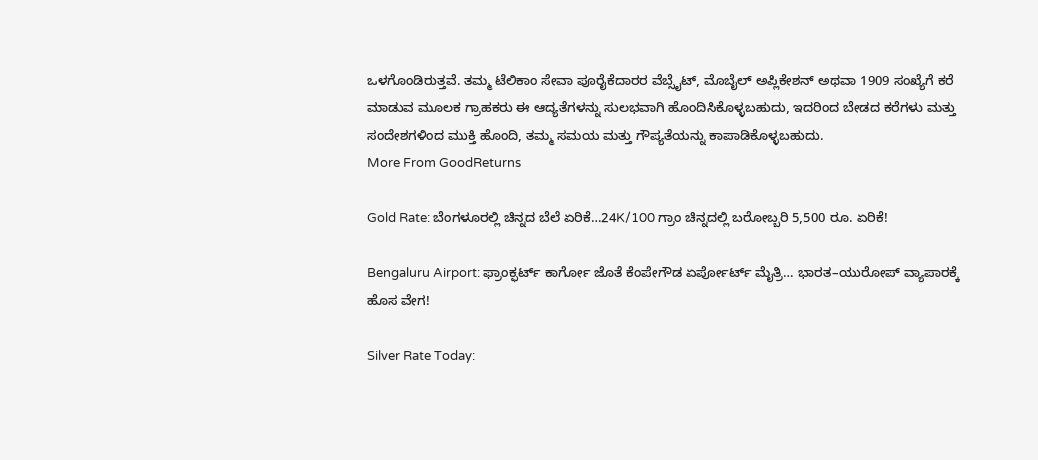ಒಳಗೊಂಡಿರುತ್ತವೆ. ತಮ್ಮ ಟೆಲಿಕಾಂ ಸೇವಾ ಪೂರೈಕೆದಾರರ ವೆಬ್ಸೈಟ್, ಮೊಬೈಲ್ ಅಪ್ಲಿಕೇಶನ್ ಅಥವಾ 1909 ಸಂಖ್ಯೆಗೆ ಕರೆ ಮಾಡುವ ಮೂಲಕ ಗ್ರಾಹಕರು ಈ ಆದ್ಯತೆಗಳನ್ನು ಸುಲಭವಾಗಿ ಹೊಂದಿಸಿಕೊಳ್ಳಬಹುದು, ಇದರಿಂದ ಬೇಡದ ಕರೆಗಳು ಮತ್ತು ಸಂದೇಶಗಳಿಂದ ಮುಕ್ತಿ ಹೊಂದಿ, ತಮ್ಮ ಸಮಯ ಮತ್ತು ಗೌಪ್ಯತೆಯನ್ನು ಕಾಪಾಡಿಕೊಳ್ಳಬಹುದು.
More From GoodReturns

Gold Rate: ಬೆಂಗಳೂರಲ್ಲಿ ಚಿನ್ನದ ಬೆಲೆ ಏರಿಕೆ…24K/100 ಗ್ರಾಂ ಚಿನ್ನದಲ್ಲಿ ಬರೋಬ್ಬರಿ 5,500 ರೂ. ಏರಿಕೆ!

Bengaluru Airport: ಫ್ರಾಂಕ್ಫರ್ಟ್ ಕಾರ್ಗೋ ಜೊತೆ ಕೆಂಪೇಗೌಡ ಏರ್ಪೋರ್ಟ್ ಮೈತ್ರಿ… ಭಾರತ–ಯುರೋಪ್ ವ್ಯಾಪಾರಕ್ಕೆ ಹೊಸ ವೇಗ!

Silver Rate Today: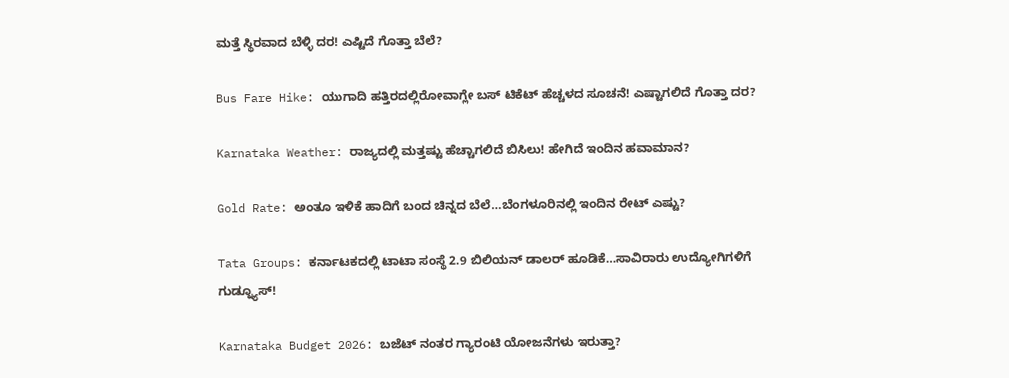ಮತ್ತೆ ಸ್ಥಿರವಾದ ಬೆಳ್ಳಿ ದರ! ಎಷ್ಟಿದೆ ಗೊತ್ತಾ ಬೆಲೆ?

Bus Fare Hike: ಯುಗಾದಿ ಹತ್ತಿರದಲ್ಲಿರೋವಾಗ್ಲೇ ಬಸ್ ಟಿಕೆಟ್ ಹೆಚ್ಚಳದ ಸೂಚನೆ! ಎಷ್ಟಾಗಲಿದೆ ಗೊತ್ತಾ ದರ?

Karnataka Weather: ರಾಜ್ಯದಲ್ಲಿ ಮತ್ತಷ್ಟು ಹೆಚ್ಚಾಗಲಿದೆ ಬಿಸಿಲು! ಹೇಗಿದೆ ಇಂದಿನ ಹವಾಮಾನ?

Gold Rate: ಅಂತೂ ಇಳಿಕೆ ಹಾದಿಗೆ ಬಂದ ಚಿನ್ನದ ಬೆಲೆ…ಬೆಂಗಳೂರಿನಲ್ಲಿ ಇಂದಿನ ರೇಟ್ ಎಷ್ಟು?

Tata Groups: ಕರ್ನಾಟಕದಲ್ಲಿ ಟಾಟಾ ಸಂಸ್ಥೆ 2.9 ಬಿಲಿಯನ್ ಡಾಲರ್ ಹೂಡಿಕೆ…ಸಾವಿರಾರು ಉದ್ಯೋಗಿಗಳಿಗೆ ಗುಡ್ನ್ಯೂಸ್!

Karnataka Budget 2026: ಬಜೆಟ್ ನಂತರ ಗ್ಯಾರಂಟಿ ಯೋಜನೆಗಳು ಇರುತ್ತಾ?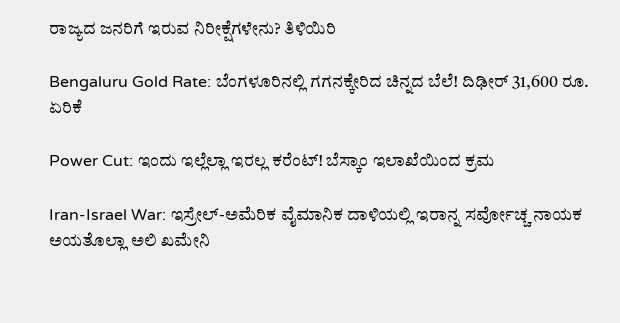ರಾಜ್ಯದ ಜನರಿಗೆ ಇರುವ ನಿರೀಕ್ಷೆಗಳೇನು? ತಿಳಿಯಿರಿ

Bengaluru Gold Rate: ಬೆಂಗಳೂರಿನಲ್ಲಿ ಗಗನಕ್ಕೇರಿದ ಚಿನ್ನದ ಬೆಲೆ! ದಿಢೀರ್ 31,600 ರೂ. ಏರಿಕೆ

Power Cut: ಇಂದು ಇಲ್ಲೆಲ್ಲಾ ಇರಲ್ಲ ಕರೆಂಟ್! ಬೆಸ್ಕಾಂ ಇಲಾಖೆಯಿಂದ ಕ್ರಮ

Iran-Israel War: ಇಸ್ರೇಲ್-ಅಮೆರಿಕ ವೈಮಾನಿಕ ದಾಳಿಯಲ್ಲಿ ಇರಾನ್ನ ಸರ್ವೋಚ್ಚ ನಾಯಕ ಅಯತೊಲ್ಲಾ ಅಲಿ ಖಮೇನಿ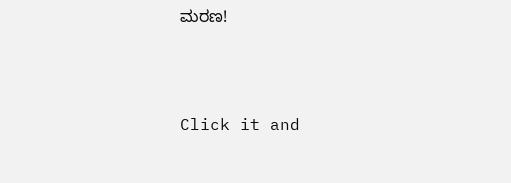ಮರಣ!



Click it and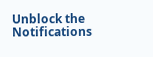Unblock the Notifications